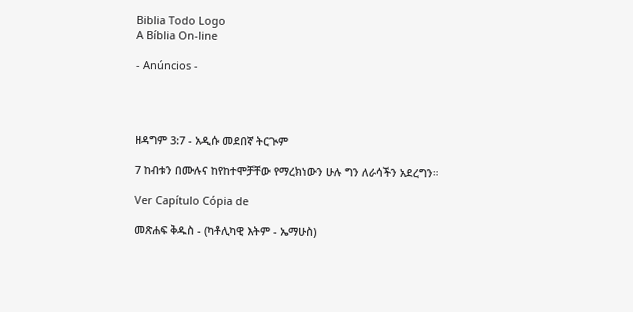Biblia Todo Logo
A Bíblia On-line

- Anúncios -




ዘዳግም 3:7 - አዲሱ መደበኛ ትርጒም

7 ከብቱን በሙሉና ከየከተሞቻቸው የማረክነውን ሁሉ ግን ለራሳችን አደረግን።

Ver Capítulo Cópia de

መጽሐፍ ቅዱስ - (ካቶሊካዊ እትም - ኤማሁስ)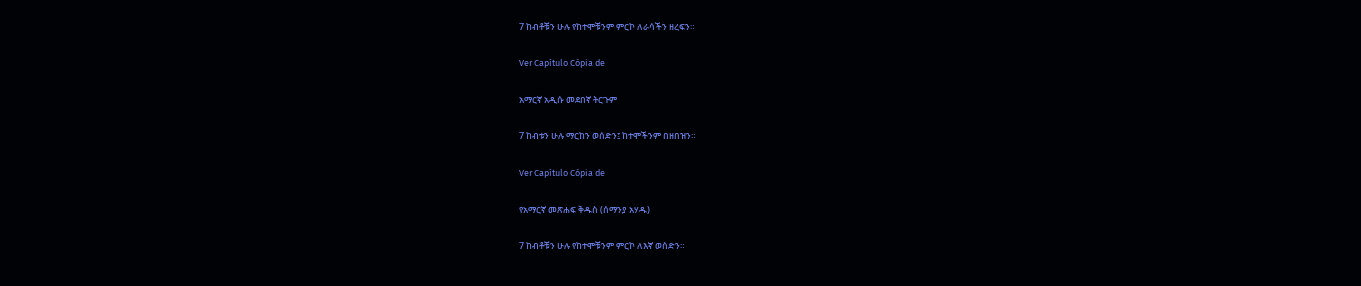7 ከብቶቹን ሁሉ የከተሞቹንም ምርኮ ለራሳችን ዘረፍን።

Ver Capítulo Cópia de

አማርኛ አዲሱ መደበኛ ትርጉም

7 ከብቱን ሁሉ ማርከን ወሰድን፤ ከተሞችንም በዘበዝን።

Ver Capítulo Cópia de

የአማርኛ መጽሐፍ ቅዱስ (ሰማንያ አሃዱ)

7 ከብቶቹን ሁሉ የከተሞቹንም ምርኮ ለእኛ ወሰድን።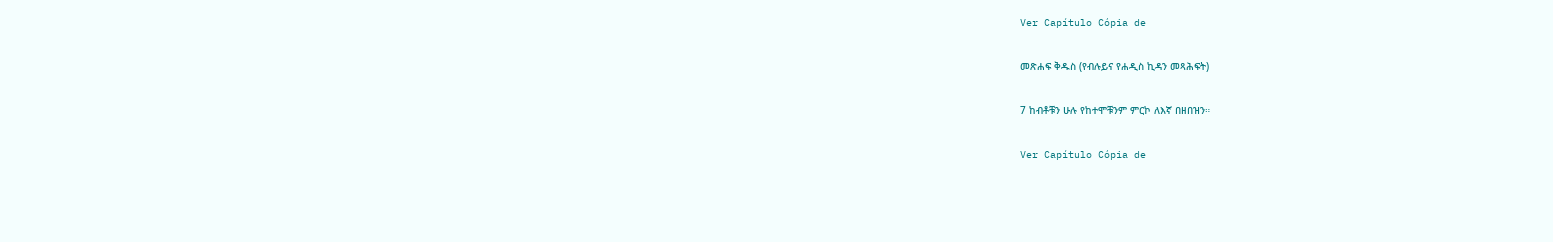Ver Capítulo Cópia de

መጽሐፍ ቅዱስ (የብሉይና የሐዲስ ኪዳን መጻሕፍት)

7 ከብቶቹን ሁሉ የከተሞቹንም ምርኮ ለእኛ በዘበዝን።

Ver Capítulo Cópia de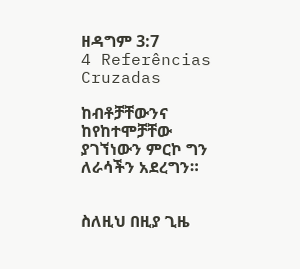ዘዳግም 3:7
4 Referências Cruzadas

ከብቶቻቸውንና ከየከተሞቻቸው ያገኘነውን ምርኮ ግን ለራሳችን አደረግን።


ስለዚህ በዚያ ጊዜ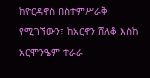ከዮርዳኖስ በስተምሥራቅ የሚገኘውን፣ ከአርኖን ሸለቆ እስከ አርሞንዔም ተራራ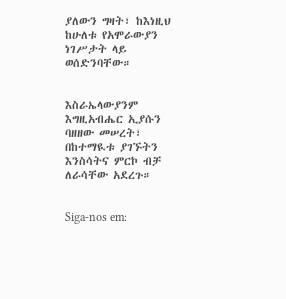ያለውን ግዛት፣ ከእነዚህ ከሁለቱ የአሞራውያን ነገሥታት ላይ ወሰድንባቸው።


እስራኤላውያንም እግዚአብሔር ኢያሱን ባዘዘው መሠረት፣ በከተማዪቱ ያገኙትን እንስሳትና ምርኮ ብቻ ለራሳቸው አደረጉ።


Siga-nos em: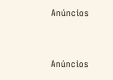Anúncios


Anúncios